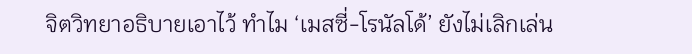จิตวิทยาอธิบายเอาไว้ ทำไม ‘เมสซี่-โรนัลโด้’ ยังไม่เลิกเล่น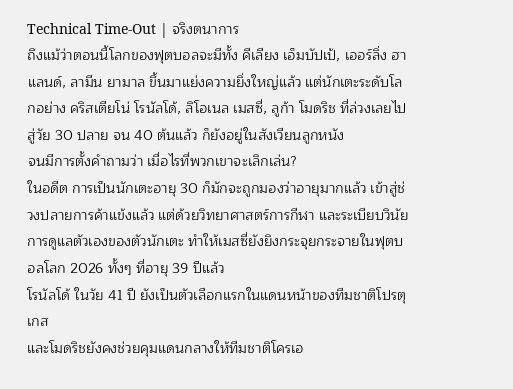Technical Time-Out | จริงตนาการ
ถึงแม้ว่าตอนนี้โลกของฟุตบอลจะมีทั้ง คีเลียง เอ็มบัปเป้, เออร์ลิ่ง ฮาแลนด์, ลามีน ยามาล ขึ้นมาแย่งความยิ่งใหญ่แล้ว แต่นักเตะระดับโลกอย่าง คริสเตียโน่ โรนัลโด้, ลิโอเนล เมสซี่, ลูก้า โมดริช ที่ล่วงเลยไปสู่วัย 30 ปลาย จน 40 ต้นแล้ว ก็ยังอยู่ในสังเวียนลูกหนัง
จนมีการตั้งคำถามว่า เมื่อไรที่พวกเขาจะเลิกเล่น?
ในอดีต การเป็นนักเตะอายุ 30 ก็มักจะถูกมองว่าอายุมากแล้ว เข้าสู่ช่วงปลายการค้าแข้งแล้ว แต่ด้วยวิทยาศาสตร์การกีฬา และระเบียบวินัย การดูแลตัวเองของตัวนักเตะ ทำให้เมสซี่ยังยิงกระจุยกระจายในฟุตบอลโลก 2026 ทั้งๆ ที่อายุ 39 ปีแล้ว
โรนัลโด้ ในวัย 41 ปี ยังเป็นตัวเลือกแรกในแดนหน้าของทีมชาติโปรตุเกส
และโมดริชยังคงช่วยคุมแดนกลางให้ทีมชาติโครเอ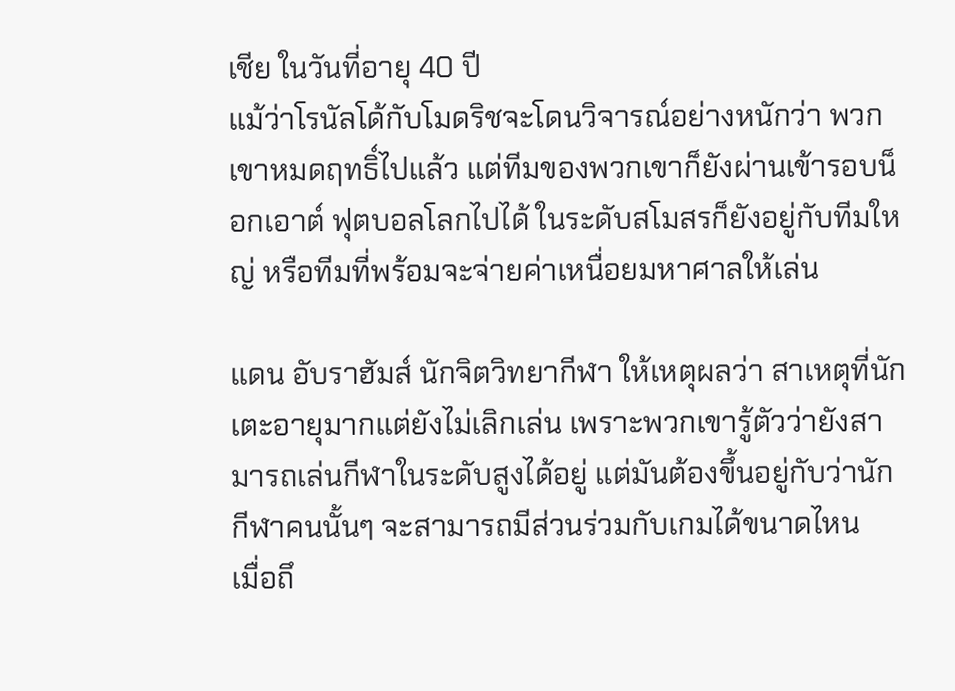เชีย ในวันที่อายุ 40 ปี
แม้ว่าโรนัลโด้กับโมดริชจะโดนวิจารณ์อย่างหนักว่า พวกเขาหมดฤทธิ์ไปแล้ว แต่ทีมของพวกเขาก็ยังผ่านเข้ารอบน็อกเอาต์ ฟุตบอลโลกไปได้ ในระดับสโมสรก็ยังอยู่กับทีมใหญ่ หรือทีมที่พร้อมจะจ่ายค่าเหนื่อยมหาศาลให้เล่น

แดน อับราฮัมส์ นักจิตวิทยากีฬา ให้เหตุผลว่า สาเหตุที่นักเตะอายุมากแต่ยังไม่เลิกเล่น เพราะพวกเขารู้ตัวว่ายังสามารถเล่นกีฬาในระดับสูงได้อยู่ แต่มันต้องขึ้นอยู่กับว่านักกีฬาคนนั้นๆ จะสามารถมีส่วนร่วมกับเกมได้ขนาดไหน
เมื่อถึ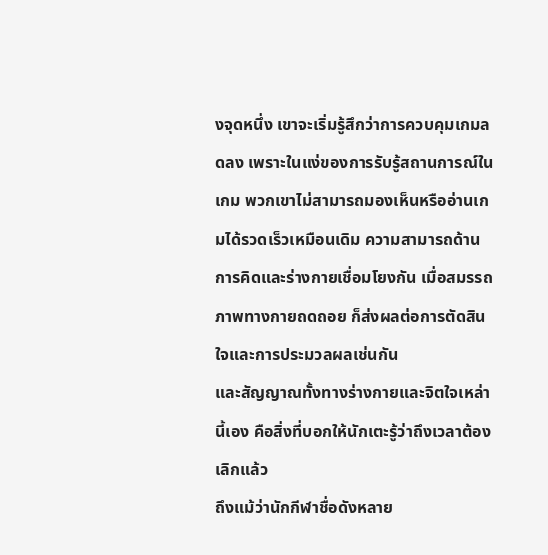งจุดหนึ่ง เขาจะเริ่มรู้สึกว่าการควบคุมเกมลดลง เพราะในแง่ของการรับรู้สถานการณ์ในเกม พวกเขาไม่สามารถมองเห็นหรืออ่านเกมได้รวดเร็วเหมือนเดิม ความสามารถด้านการคิดและร่างกายเชื่อมโยงกัน เมื่อสมรรถภาพทางกายถดถอย ก็ส่งผลต่อการตัดสินใจและการประมวลผลเช่นกัน
และสัญญาณทั้งทางร่างกายและจิตใจเหล่านี้เอง คือสิ่งที่บอกให้นักเตะรู้ว่าถึงเวลาต้องเลิกแล้ว
ถึงแม้ว่านักกีฬาชื่อดังหลาย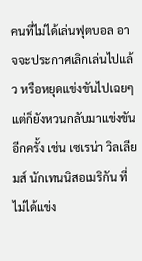คนที่ไม่ได้เล่นฟุตบอล อาจจะประกาศเลิกเล่นไปแล้ว หรือหยุดแข่งขันไปเฉยๆ แต่ก็ยังหวนกลับมาแข่งขันอีกครั้ง เช่น เซเรน่า วิลเลียมส์ นักเทนนิสอเมริกัน ที่ไม่ได้แข่ง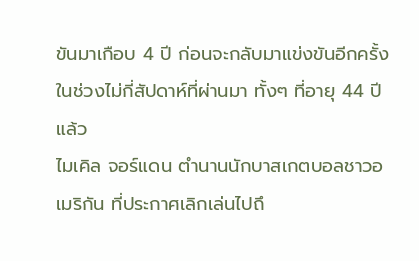ขันมาเกือบ 4 ปี ก่อนจะกลับมาแข่งขันอีกครั้งในช่วงไม่กี่สัปดาห์ที่ผ่านมา ทั้งๆ ที่อายุ 44 ปีแล้ว
ไมเคิล จอร์แดน ตำนานนักบาสเกตบอลชาวอเมริกัน ที่ประกาศเลิกเล่นไปถึ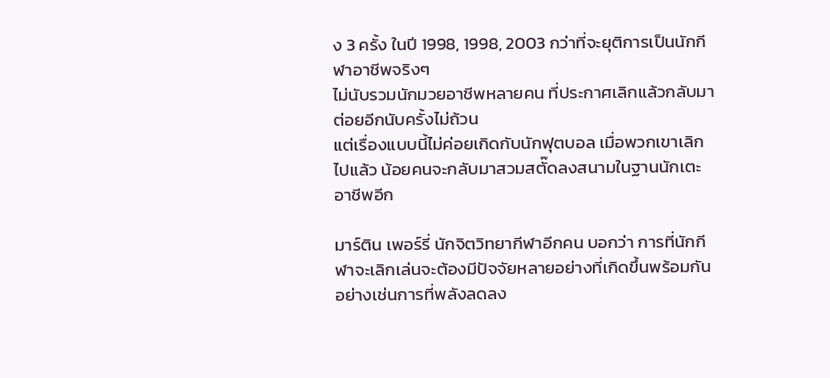ง 3 ครั้ง ในปี 1998, 1998, 2003 กว่าที่จะยุติการเป็นนักกีฬาอาชีพจริงๆ
ไม่นับรวมนักมวยอาชีพหลายคน ที่ประกาศเลิกแล้วกลับมาต่อยอีกนับครั้งไม่ถ้วน
แต่เรื่องแบบนี้ไม่ค่อยเกิดกับนักฟุตบอล เมื่อพวกเขาเลิกไปแล้ว น้อยคนจะกลับมาสวมสตั๊ดลงสนามในฐานนักเตะอาชีพอีก

มาร์ติน เพอร์รี่ นักจิตวิทยากีฬาอีกคน บอกว่า การที่นักกีฬาจะเลิกเล่นจะต้องมีปัจจัยหลายอย่างที่เกิดขึ้นพร้อมกัน
อย่างเช่นการที่พลังลดลง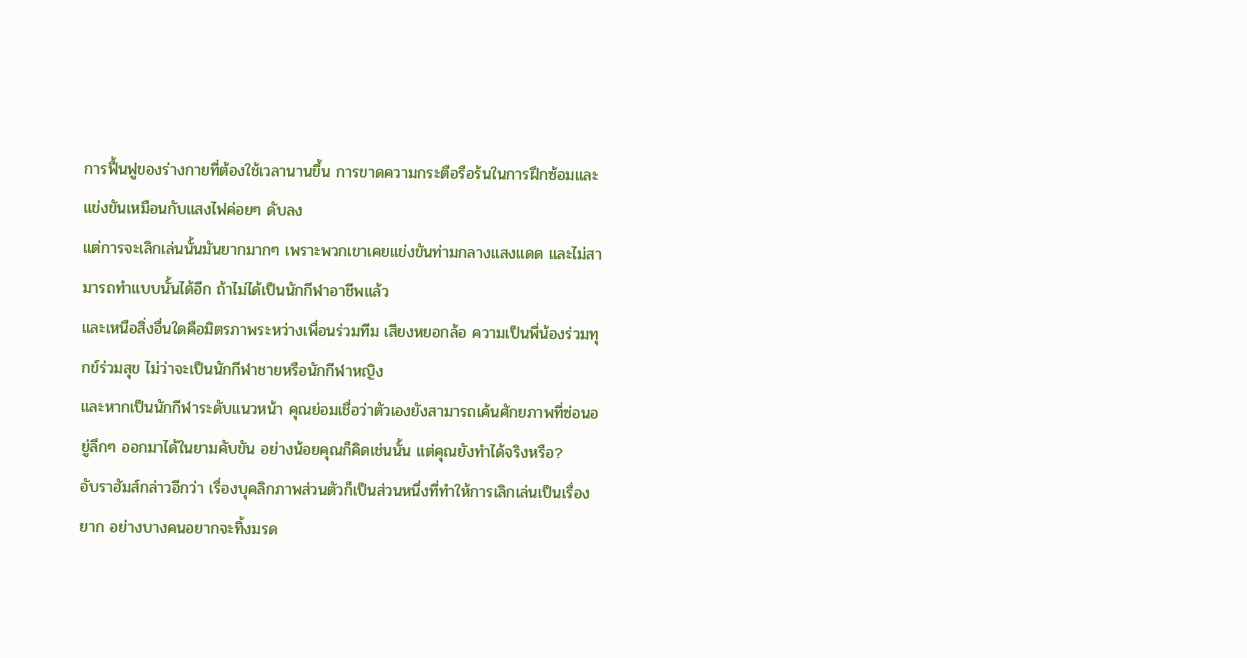การฟื้นฟูของร่างกายที่ต้องใช้เวลานานขึ้น การขาดความกระตือรือร้นในการฝึกซ้อมและแข่งขันเหมือนกับแสงไฟค่อยๆ ดับลง
แต่การจะเลิกเล่นนั้นมันยากมากๆ เพราะพวกเขาเคยแข่งขันท่ามกลางแสงแดด และไม่สามารถทำแบบนั้นได้อีก ถ้าไม่ได้เป็นนักกีฬาอาชีพแล้ว
และเหนือสิ่งอื่นใดคือมิตรภาพระหว่างเพื่อนร่วมทีม เสียงหยอกล้อ ความเป็นพี่น้องร่วมทุกข์ร่วมสุข ไม่ว่าจะเป็นนักกีฬาชายหรือนักกีฬาหญิง
และหากเป็นนักกีฬาระดับแนวหน้า คุณย่อมเชื่อว่าตัวเองยังสามารถเค้นศักยภาพที่ซ่อนอยู่ลึกๆ ออกมาได้ในยามคับขัน อย่างน้อยคุณก็คิดเช่นนั้น แต่คุณยังทำได้จริงหรือ?
อับราฮัมส์กล่าวอีกว่า เรื่องบุคลิกภาพส่วนตัวก็เป็นส่วนหนึ่งที่ทำให้การเลิกเล่นเป็นเรื่องยาก อย่างบางคนอยากจะทิ้งมรด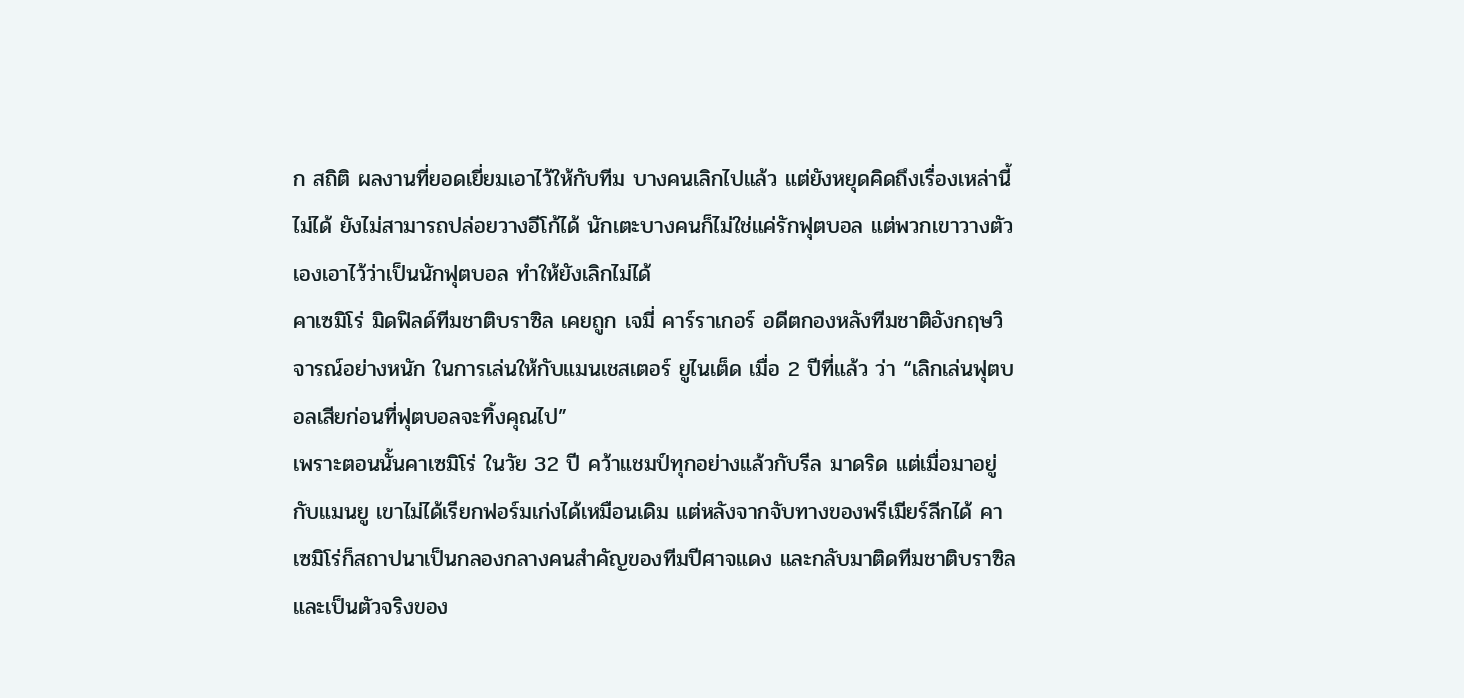ก สถิติ ผลงานที่ยอดเยี่ยมเอาไว้ให้กับทีม บางคนเลิกไปแล้ว แต่ยังหยุดคิดถึงเรื่องเหล่านี้ไม่ได้ ยังไม่สามารถปล่อยวางอีโก้ได้ นักเตะบางคนก็ไม่ใช่แค่รักฟุตบอล แต่พวกเขาวางตัวเองเอาไว้ว่าเป็นนักฟุตบอล ทำให้ยังเลิกไม่ได้
คาเซมิโร่ มิดฟิลด์ทีมชาติบราซิล เคยถูก เจมี่ คาร์ราเกอร์ อดีตกองหลังทีมชาติอังกฤษวิจารณ์อย่างหนัก ในการเล่นให้กับแมนเชสเตอร์ ยูไนเต็ด เมื่อ 2 ปีที่แล้ว ว่า “เลิกเล่นฟุตบอลเสียก่อนที่ฟุตบอลจะทิ้งคุณไป”
เพราะตอนนั้นคาเซมิโร่ ในวัย 32 ปี คว้าแชมป์ทุกอย่างแล้วกับรีล มาดริด แต่เมื่อมาอยู่กับแมนยู เขาไม่ได้เรียกฟอร์มเก่งได้เหมือนเดิม แต่หลังจากจับทางของพรีเมียร์ลีกได้ คาเซมิโร่ก็สถาปนาเป็นกลองกลางคนสำคัญของทีมปีศาจแดง และกลับมาติดทีมชาติบราซิล และเป็นตัวจริงของ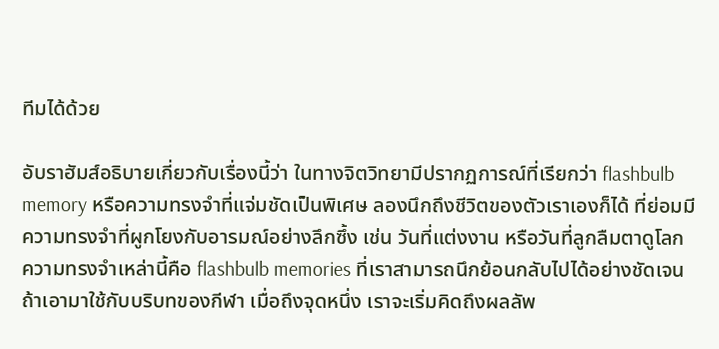ทีมได้ด้วย

อับราฮัมส์อธิบายเกี่ยวกับเรื่องนี้ว่า ในทางจิตวิทยามีปรากฏการณ์ที่เรียกว่า flashbulb memory หรือความทรงจำที่แจ่มชัดเป็นพิเศษ ลองนึกถึงชีวิตของตัวเราเองก็ได้ ที่ย่อมมีความทรงจำที่ผูกโยงกับอารมณ์อย่างลึกซึ้ง เช่น วันที่แต่งงาน หรือวันที่ลูกลืมตาดูโลก ความทรงจำเหล่านี้คือ flashbulb memories ที่เราสามารถนึกย้อนกลับไปได้อย่างชัดเจน
ถ้าเอามาใช้กับบริบทของกีฬา เมื่อถึงจุดหนึ่ง เราจะเริ่มคิดถึงผลลัพ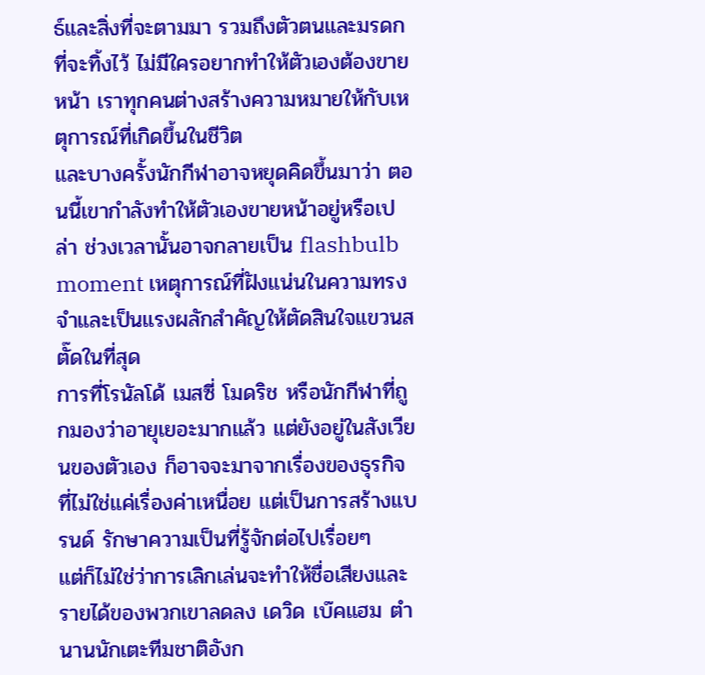ธ์และสิ่งที่จะตามมา รวมถึงตัวตนและมรดกที่จะทิ้งไว้ ไม่มีใครอยากทำให้ตัวเองต้องขายหน้า เราทุกคนต่างสร้างความหมายให้กับเหตุการณ์ที่เกิดขึ้นในชีวิต
และบางครั้งนักกีฬาอาจหยุดคิดขึ้นมาว่า ตอนนี้เขากำลังทำให้ตัวเองขายหน้าอยู่หรือเปล่า ช่วงเวลานั้นอาจกลายเป็น flashbulb moment เหตุการณ์ที่ฝังแน่นในความทรงจำและเป็นแรงผลักสำคัญให้ตัดสินใจแขวนสตั๊ดในที่สุด
การที่โรนัลโด้ เมสซี่ โมดริช หรือนักกีฬาที่ถูกมองว่าอายุเยอะมากแล้ว แต่ยังอยู่ในสังเวียนของตัวเอง ก็อาจจะมาจากเรื่องของธุรกิจ ที่ไม่ใช่แค่เรื่องค่าเหนื่อย แต่เป็นการสร้างแบรนด์ รักษาความเป็นที่รู้จักต่อไปเรื่อยๆ
แต่ก็ไม่ใช่ว่าการเลิกเล่นจะทำให้ชื่อเสียงและรายได้ของพวกเขาลดลง เดวิด เบ๊คแฮม ตำนานนักเตะทีมชาติอังก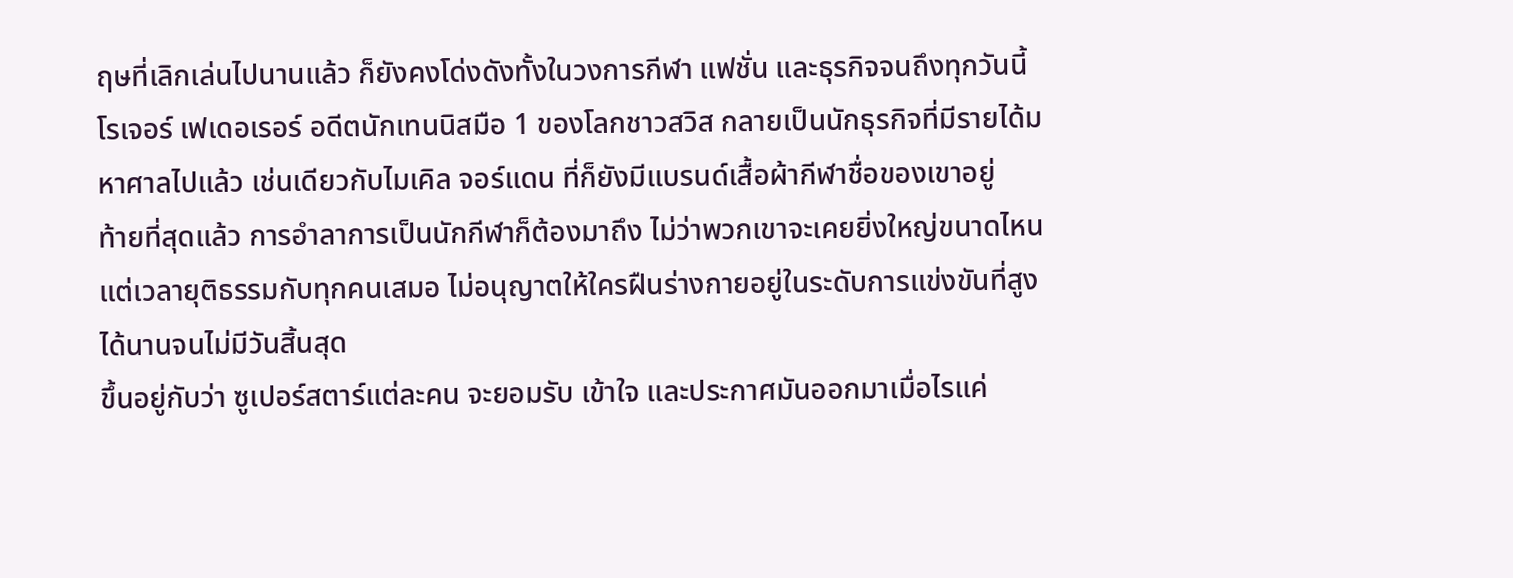ฤษที่เลิกเล่นไปนานแล้ว ก็ยังคงโด่งดังทั้งในวงการกีฬา แฟชั่น และธุรกิจจนถึงทุกวันนี้
โรเจอร์ เฟเดอเรอร์ อดีตนักเทนนิสมือ 1 ของโลกชาวสวิส กลายเป็นนักธุรกิจที่มีรายได้มหาศาลไปแล้ว เช่นเดียวกับไมเคิล จอร์แดน ที่ก็ยังมีแบรนด์เสื้อผ้ากีฬาชื่อของเขาอยู่
ท้ายที่สุดแล้ว การอำลาการเป็นนักกีฬาก็ต้องมาถึง ไม่ว่าพวกเขาจะเคยยิ่งใหญ่ขนาดไหน แต่เวลายุติธรรมกับทุกคนเสมอ ไม่อนุญาตให้ใครฝืนร่างกายอยู่ในระดับการแข่งขันที่สูงได้นานจนไม่มีวันสิ้นสุด
ขึ้นอยู่กับว่า ซูเปอร์สตาร์แต่ละคน จะยอมรับ เข้าใจ และประกาศมันออกมาเมื่อไรแค่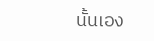นั้นเอง